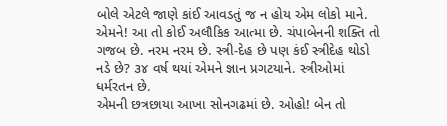બોલે એટલે જાણે કાંઈ આવડતું જ ન હોય એમ લોકો માને.
એમને! આ તો કોઈ અલૌકિક આત્મા છે. ચંપાબેનની શક્તિ તો
ગજબ છે. નરમ નરમ છે. સ્ત્રી-દેહ છે પણ કંઈ સ્ત્રીદેહ થોડો
નડે છે? ૩૪ વર્ષ થયાં એમને જ્ઞાન પ્રગટયાને. સ્ત્રીઓમાં
ધર્મરતન છે.
એમની છત્રછાયા આખા સોનગઢમાં છે. ઓહો! બેન તો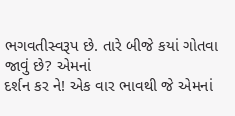ભગવતીસ્વરૂપ છે. તારે બીજે કયાં ગોતવા જાવું છે? એમનાં
દર્શન કર ને! એક વાર ભાવથી જે એમનાં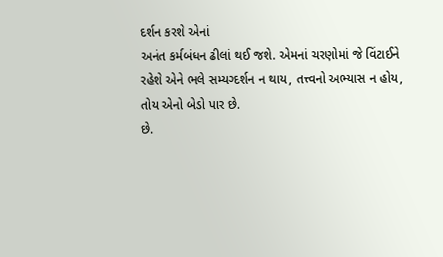દર્શન કરશે એનાં
અનંત કર્મબંધન ઢીલાં થઈ જશે. એમનાં ચરણોમાં જે વિંટાઈને
રહેશે એને ભલે સમ્યગ્દર્શન ન થાય, તત્ત્વનો અભ્યાસ ન હોય,
તોય એનો બેડો પાર છે.
છે.